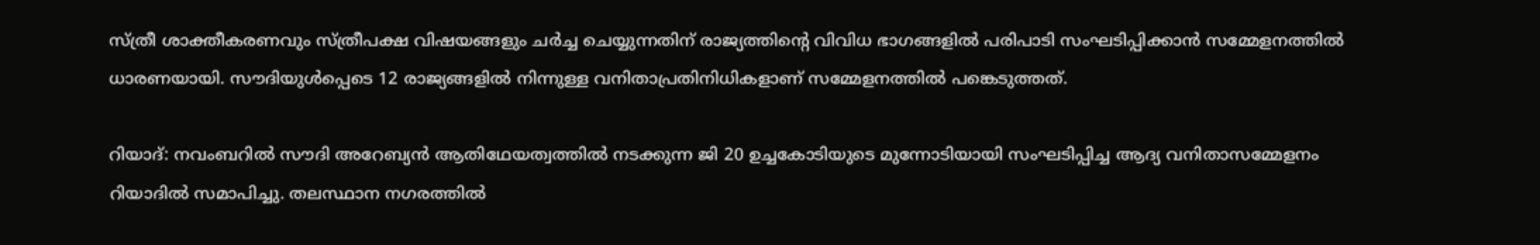സ്ത്രീ ശാക്തീകരണവും സ്ത്രീപക്ഷ വിഷയങ്ങളും ചര്‍ച്ച ചെയ്യുന്നതിന് രാജ്യത്തിന്റെ വിവിധ ഭാഗങ്ങളില്‍ പരിപാടി സംഘടിപ്പിക്കാൻ സമ്മേളനത്തില്‍ ധാരണയായി. സൗദിയുള്‍പ്പെടെ 12 രാജ്യങ്ങളില്‍ നിന്നുള്ള വനിതാപ്രതിനിധികളാണ് സമ്മേളനത്തിൽ പങ്കെടുത്തത്.

റിയാദ്: നവംബറിൽ സൗദി അറേബ്യൻ ആതിഥേയത്വത്തിൽ നടക്കുന്ന ജി 20 ഉച്ചകോടിയുടെ മുന്നോടിയായി സംഘടിപ്പിച്ച ആദ്യ വനിതാസമ്മേളനം റിയാദിൽ സമാപിച്ചു. തലസ്ഥാന നഗരത്തിൽ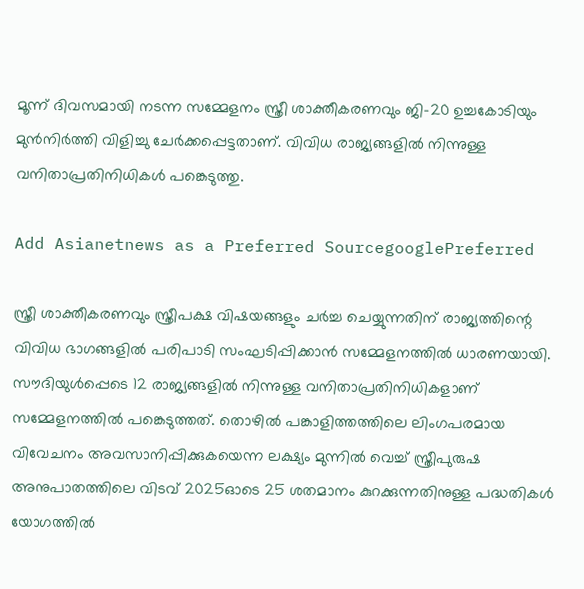മൂന്ന് ദിവസമായി നടന്ന സമ്മേളനം സ്ത്രീ ശാക്തീകരണവും ജി-20 ഉച്ചകോടിയും മുന്‍നിര്‍ത്തി വിളിച്ചു ചേർക്കപ്പെട്ടതാണ്. വിവിധ രാജ്യങ്ങളില്‍ നിന്നുള്ള വനിതാപ്രതിനിധികള്‍ പങ്കെടുത്തു.

Add Asianetnews as a Preferred SourcegooglePreferred

സ്ത്രീ ശാക്തീകരണവും സ്ത്രീപക്ഷ വിഷയങ്ങളും ചര്‍ച്ച ചെയ്യുന്നതിന് രാജ്യത്തിന്റെ വിവിധ ഭാഗങ്ങളില്‍ പരിപാടി സംഘടിപ്പിക്കാൻ സമ്മേളനത്തില്‍ ധാരണയായി. സൗദിയുള്‍പ്പെടെ 12 രാജ്യങ്ങളില്‍ നിന്നുള്ള വനിതാപ്രതിനിധികളാണ് സമ്മേളനത്തിൽ പങ്കെടുത്തത്. തൊഴില്‍ പങ്കാളിത്തത്തിലെ ലിംഗപരമായ വിവേചനം അവസാനിപ്പിക്കുകയെന്ന ലക്ഷ്യം മുന്നിൽ വെച്ച് സ്ത്രീപുരുഷ അനുപാതത്തിലെ വിടവ് 2025ഓടെ 25 ശതമാനം കുറക്കുന്നതിനുള്ള പദ്ധതികള്‍ യോഗത്തില്‍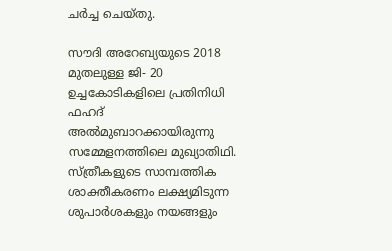ചര്‍ച്ച ചെയ്തു.

സൗദി അറേബ്യയുടെ 2018 മുതലുള്ള ജി- 20 ഉച്ചകോടികളിലെ പ്രതിനിധി ഫഹദ് അൽമുബാറക്കായിരുന്നു സമ്മേളനത്തിലെ മുഖ്യാതിഥി. സ്ത്രീകളുടെ സാമ്പത്തിക ശാക്തീകരണം ലക്ഷ്യമിടുന്ന ശുപാർശകളും നയങ്ങളും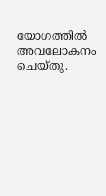യോഗത്തില്‍ അവലോകനം ചെയ്തു.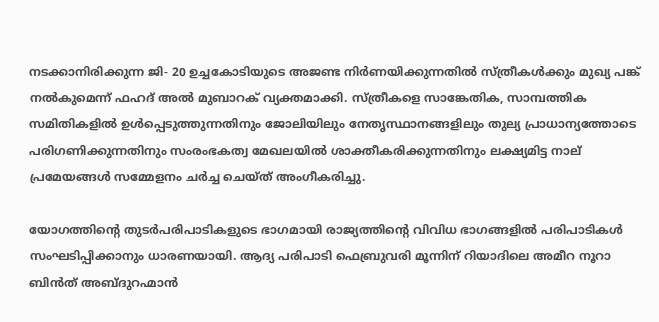നടക്കാനിരിക്കുന്ന ജി- 20 ഉച്ചകോടിയുടെ അജണ്ട നിർണയിക്കുന്നതില്‍ സ്ത്രീകൾക്കും മുഖ്യ പങ്ക് നൽകുമെന്ന് ഫഹദ് അല്‍ മുബാറക് വ്യക്തമാക്കി. സ്ത്രീകളെ സാങ്കേതിക, സാമ്പത്തിക സമിതികളിൽ ഉള്‍പ്പെടുത്തുന്നതിനും ജോലിയിലും നേതൃസ്ഥാനങ്ങളിലും തുല്യ പ്രാധാന്യത്തോടെ പരിഗണിക്കുന്നതിനും സംരംഭകത്വ മേഖലയില്‍ ശാക്തീകരിക്കുന്നതിനും ലക്ഷ്യമിട്ട നാല് പ്രമേയങ്ങള്‍ സമ്മേളനം ചര്‍ച്ച ചെയ്ത് അംഗീകരിച്ചു.

യോഗത്തിന്റെ തുടര്‍പരിപാടികളുടെ ഭാഗമായി രാജ്യത്തിന്റെ വിവിധ ഭാഗങ്ങളില്‍ പരിപാടികള്‍ സംഘടിപ്പിക്കാനും ധാരണയായി. ആദ്യ പരിപാടി ഫെബ്രുവരി മൂന്നിന് റിയാദിലെ അമീറ നൂറാ ബിന്‍ത് അബ്ദുറഹ്മാന്‍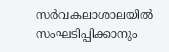സർവകലാശാലയില്‍ സംഘടിപ്പിക്കാനും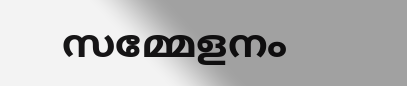സമ്മേളനം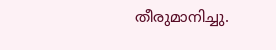തീരുമാനിച്ചു.